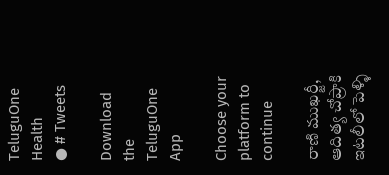TeluguOne Health
● # Tweets

Download the TeluguOne App

Choose your platform to continue

రాణి ముఖర్జీ, ఆదిత్య చోప్రాకి ఇటలీలో పెళ్ళి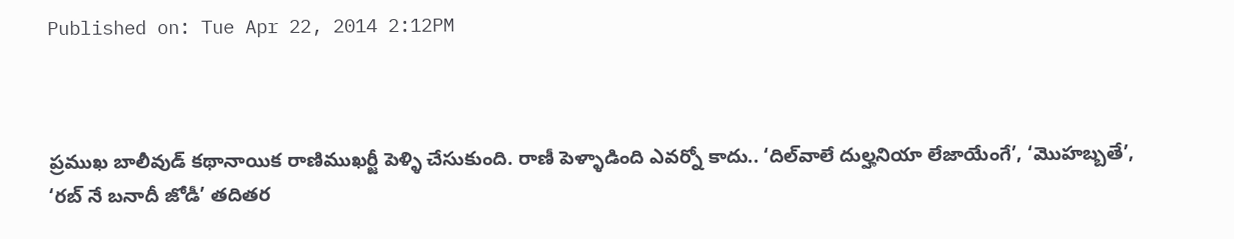Published on: Tue Apr 22, 2014 2:12PM



ప్రముఖ బాలీవుడ్ కథానాయిక రాణిముఖర్జీ పెళ్ళి చేసుకుంది. రాణీ పెళ్ళాడింది ఎవర్నో కాదు.. ‘దిల్‌వాలే దుల్హనియా లేజాయేంగే’, ‘మొహబ్బతే’, ‘రబ్ నే బనాదీ జోడీ’ తదితర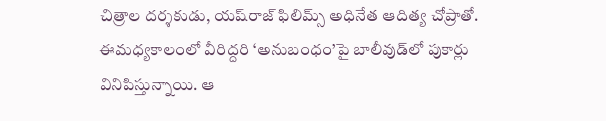చిత్రాల దర్శకుడు, యష్‌రాజ్ ఫిలిమ్స్ అధినేత ఆదిత్య చోప్రాతో. ఈమధ్యకాలంలో వీరిద్దరి ‘అనుబంధం’పై బాలీవుడ్‌లో పుకార్లు వినిపిస్తున్నాయి. ఆ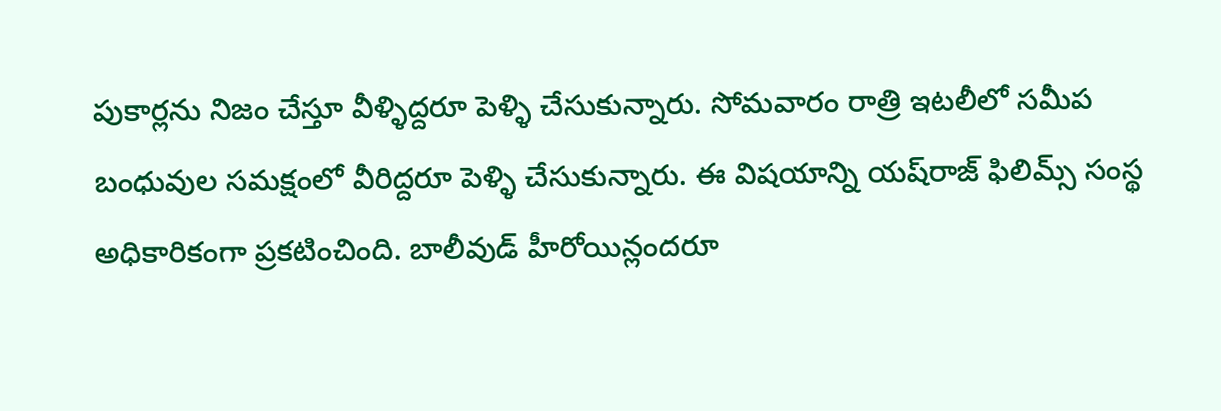పుకార్లను నిజం చేస్తూ వీళ్ళిద్దరూ పెళ్ళి చేసుకున్నారు. సోమవారం రాత్రి ఇటలీలో సమీప బంధువుల సమక్షంలో వీరిద్దరూ పెళ్ళి చేసుకున్నారు. ఈ విషయాన్ని యష్‌రాజ్ ఫిలిమ్స్ సంస్థ అధికారికంగా ప్రకటించింది. బాలీవుడ్ హీరోయిన్లందరూ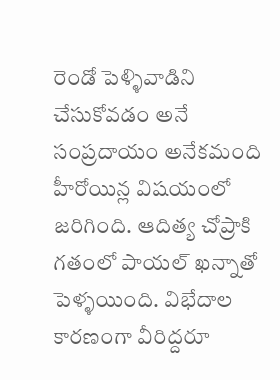రెండో పెళ్ళివాడిని చేసుకోవడం అనే సంప్రదాయం అనేకమంది హీరోయిన్ల విషయంలో జరిగింది. ఆదిత్య చోప్రాకి గతంలో పాయల్ ఖన్నాతో పెళ్ళయింది. విభేదాల కారణంగా వీరిద్దరూ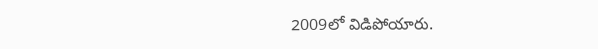2009లో విడిపోయారు.